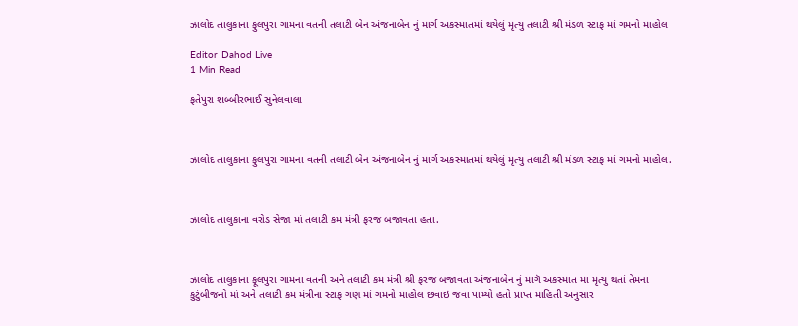ઝાલોદ તાલુકાના ફુલપુરા ગામના વતની તલાટી બેન અંજનાબેન નું માર્ગ અકસ્માતમાં થયેલું મૃત્યુ તલાટી શ્રી મંડળ સ્ટાફ માં ગમનો માહોલ

Editor Dahod Live
1 Min Read

ફતેપુરા શબ્બીરભાઈ સુનેલવાલા



ઝાલોદ તાલુકાના ફુલપુરા ગામના વતની તલાટી બેન અંજનાબેન નું માર્ગ અકસ્માતમાં થયેલું મૃત્યુ તલાટી શ્રી મંડળ સ્ટાફ માં ગમનો માહોલ.



ઝાલોદ તાલુકાના વરોડ સેજા માં તલાટી કમ મંત્રી ફરજ બજાવતા હતા.



ઝાલોદ તાલુકાના ફૂલપુરા ગામના વતની અને તલાટી કમ મંત્રી શ્રી ફરજ બજાવતા અંજનાબેન નું માગૅ અકસ્માત મા મૃત્યુ થતાં તેમના કુટુંબીજનો માં અને તલાટી કમ મંત્રીના સ્ટાફ ગણ માં ગમનો માહોલ છવાઇ જવા પામ્યો હતો પ્રાપ્ત માહિતી અનુસાર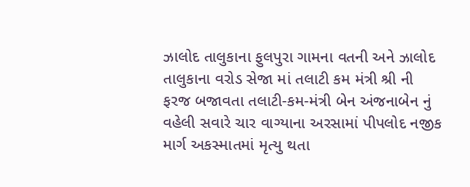ઝાલોદ તાલુકાના ફુલપુરા ગામના વતની અને ઝાલોદ તાલુકાના વરોડ સેજા માં તલાટી કમ મંત્રી શ્રી ની ફરજ બજાવતા તલાટી-કમ-મંત્રી બેન અંજનાબેન નું વહેલી સવારે ચાર વાગ્યાના અરસામાં પીપલોદ નજીક માર્ગ અકસ્માતમાં મૃત્યુ થતા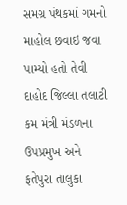સમગ્ર પંથકમાં ગમનો માહોલ છવાઇ જવા પામ્યો હતો તેવી દાહોદ જિલ્લા તલાટી કમ મંત્રી મંડળના ઉપપ્રમુખ અને ફતેપુરા તાલુકા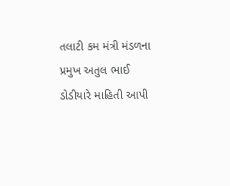તલાટી કમ મંત્રી મંડળના પ્રમુખ અતુલ ભાઈ ડોડીયારે માહિતી આપી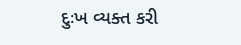દુઃખ વ્યક્ત કરી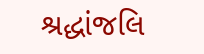શ્રદ્ધાંજલિ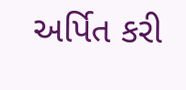અર્પિત કરી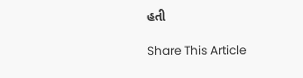હતી

Share This Article